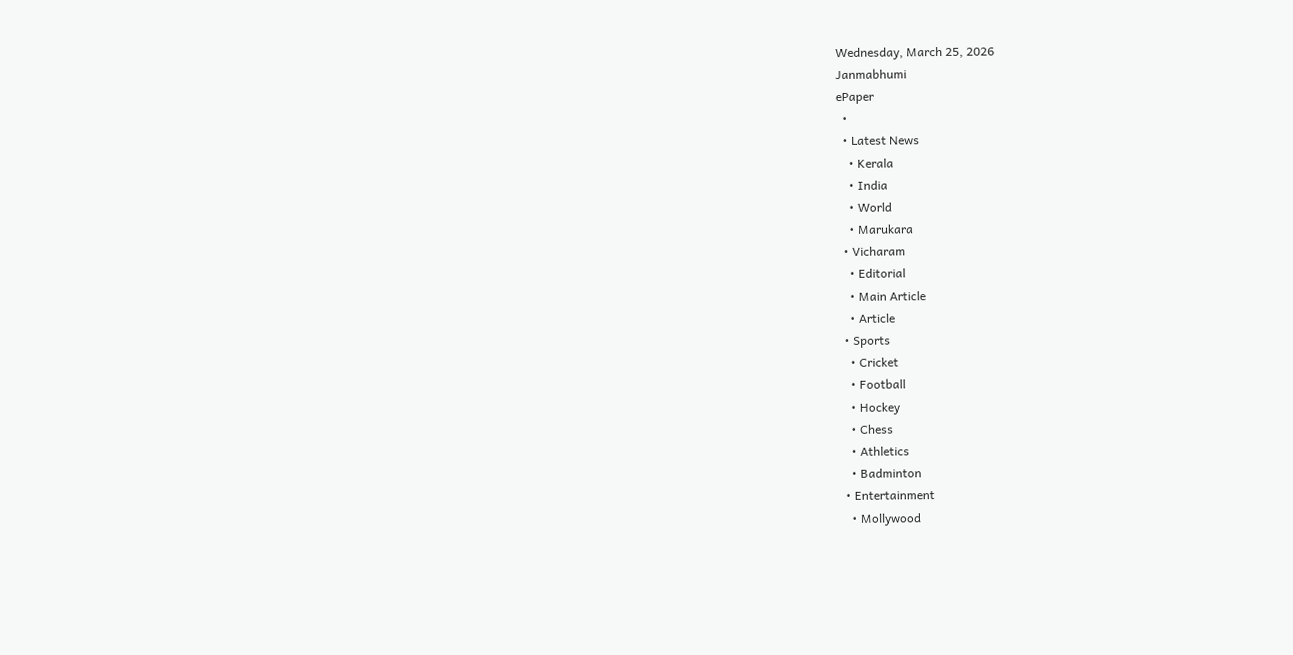Wednesday, March 25, 2026
Janmabhumi
ePaper
  •
  • Latest News
    • Kerala
    • India
    • World
    • Marukara
  • Vicharam
    • Editorial
    • Main Article
    • Article
  • Sports
    • Cricket
    • Football
    • Hockey
    • Chess
    • Athletics
    • Badminton
  • Entertainment
    • Mollywood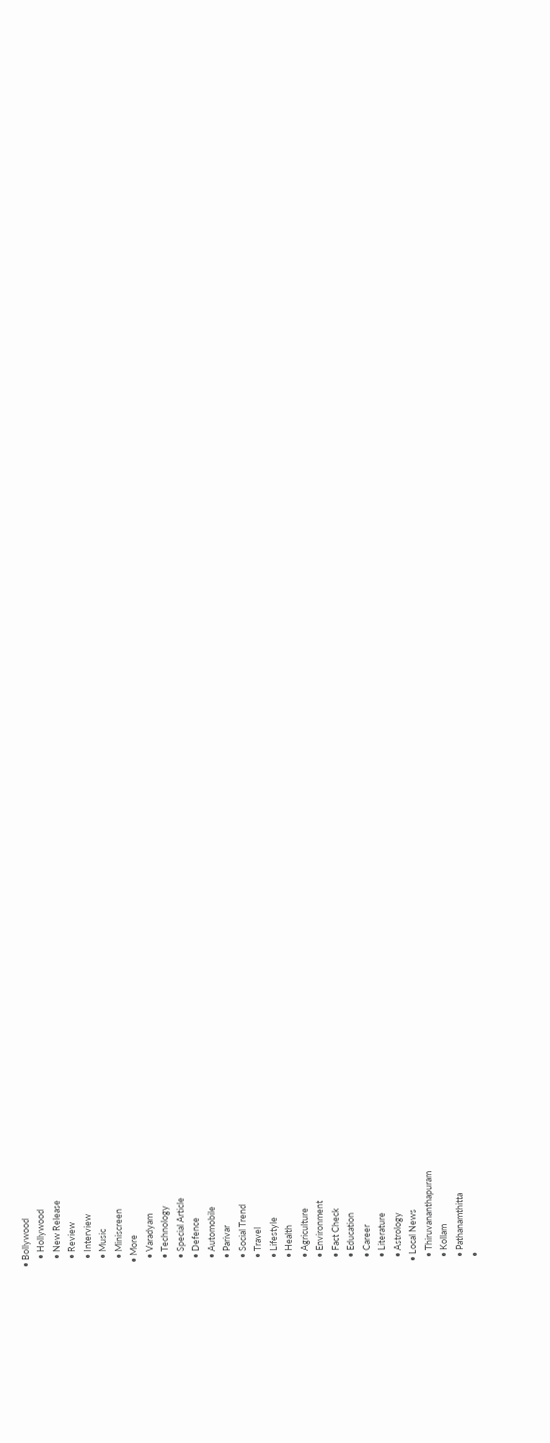• Bollywood
    • Hollywood
    • New Release
    • Review
    • Interview
    • Music
    • Miniscreen
  • More
    • Varadyam
    • Technology
    • Special Article
    • Defence
    • Automobile
    • Parivar
    • Social Trend
    • Travel
    • Lifestyle
    • Health
    • Agriculture
    • Environment
    • Fact Check
    • Education
    • Career
    • Literature
    • Astrology
  • Local News
    • Thiruvananthapuram
    • Kollam
    • Pathanamthitta
    •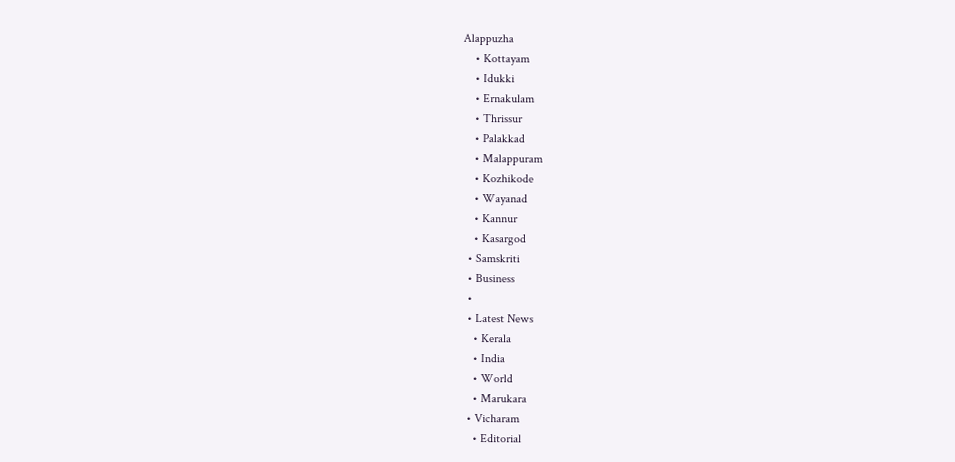Alappuzha
    • Kottayam
    • Idukki
    • Ernakulam
    • Thrissur
    • Palakkad
    • Malappuram
    • Kozhikode
    • Wayanad
    • Kannur
    • Kasargod
  • Samskriti
  • Business
  •
  • Latest News
    • Kerala
    • India
    • World
    • Marukara
  • Vicharam
    • Editorial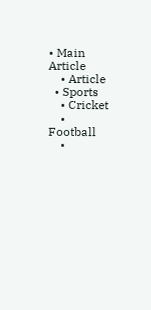• Main Article
    • Article
  • Sports
    • Cricket
    • Football
    •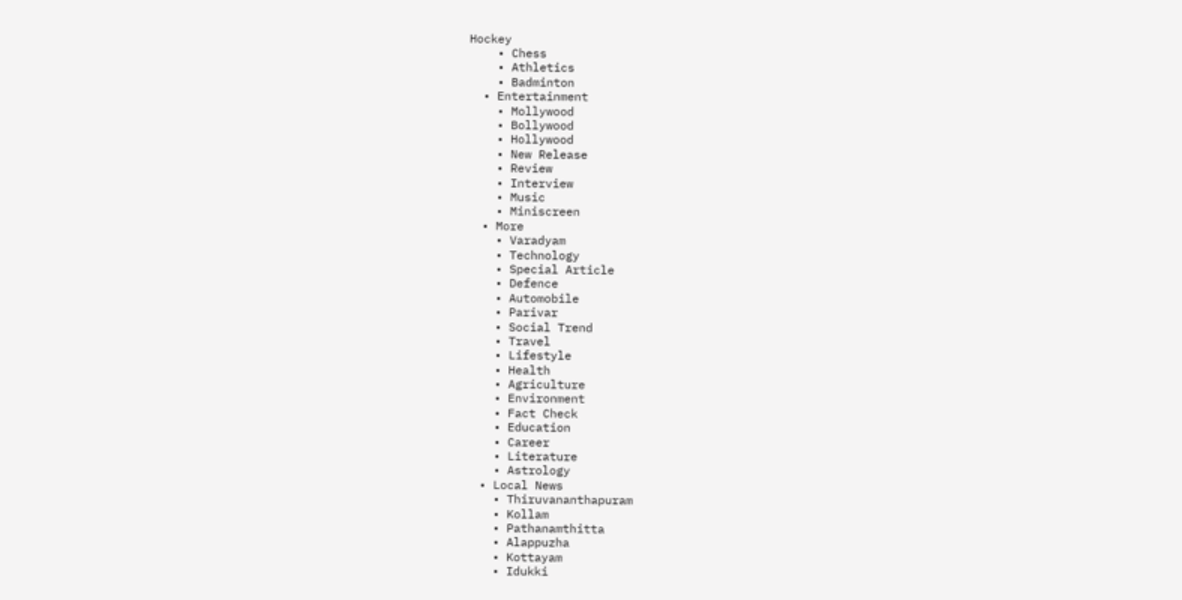Hockey
    • Chess
    • Athletics
    • Badminton
  • Entertainment
    • Mollywood
    • Bollywood
    • Hollywood
    • New Release
    • Review
    • Interview
    • Music
    • Miniscreen
  • More
    • Varadyam
    • Technology
    • Special Article
    • Defence
    • Automobile
    • Parivar
    • Social Trend
    • Travel
    • Lifestyle
    • Health
    • Agriculture
    • Environment
    • Fact Check
    • Education
    • Career
    • Literature
    • Astrology
  • Local News
    • Thiruvananthapuram
    • Kollam
    • Pathanamthitta
    • Alappuzha
    • Kottayam
    • Idukki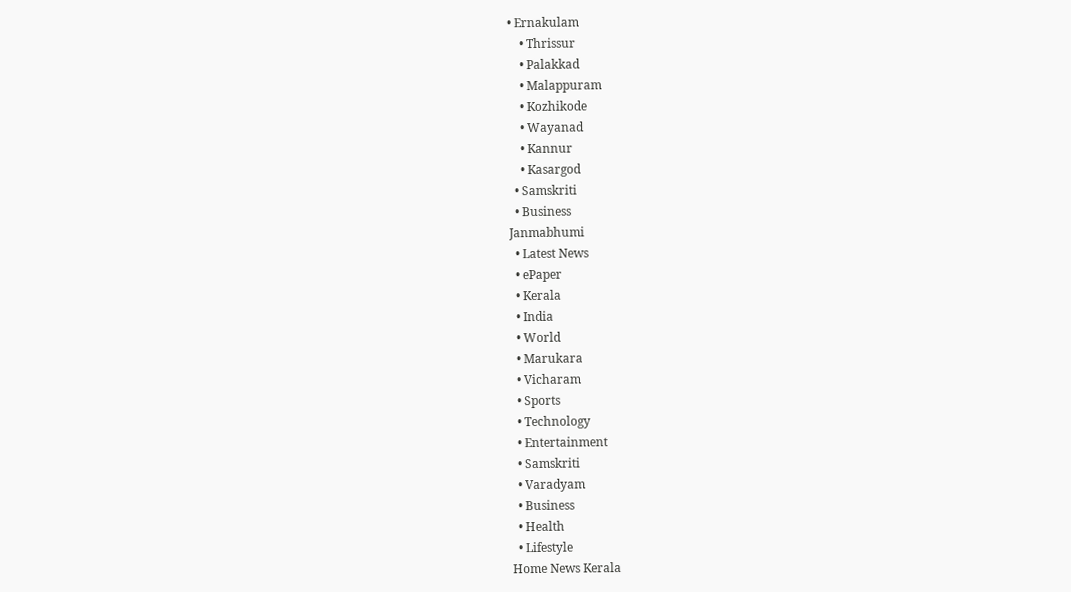• Ernakulam
    • Thrissur
    • Palakkad
    • Malappuram
    • Kozhikode
    • Wayanad
    • Kannur
    • Kasargod
  • Samskriti
  • Business
Janmabhumi
  • Latest News
  • ePaper
  • Kerala
  • India
  • World
  • Marukara
  • Vicharam
  • Sports
  • Technology
  • Entertainment
  • Samskriti
  • Varadyam
  • Business
  • Health
  • Lifestyle
Home News Kerala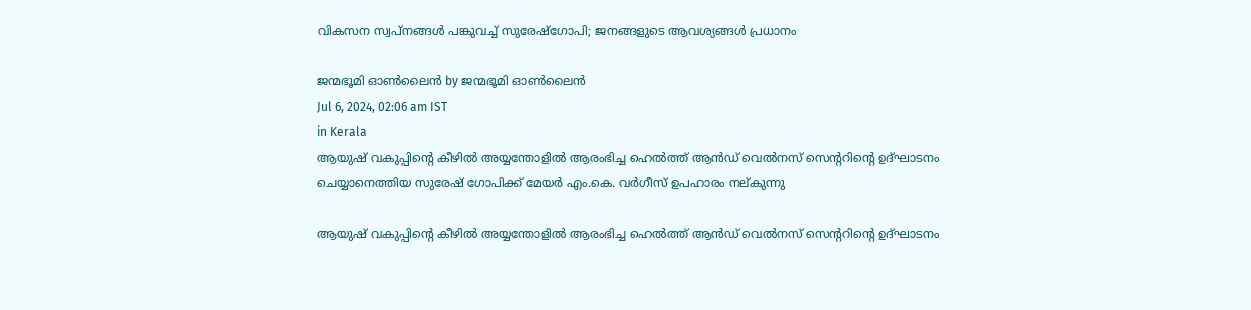വികസന സ്വപ്‌നങ്ങള്‍ പങ്കുവച്ച് സുരേഷ്‌ഗോപി; ജനങ്ങളുടെ ആവശ്യങ്ങള്‍ പ്രധാനം

ജന്മഭൂമി ഓണ്‍ലൈന്‍ by ജന്മഭൂമി ഓണ്‍ലൈന്‍
Jul 6, 2024, 02:06 am IST
in Kerala
ആയുഷ് വകുപ്പിന്റെ കീഴില്‍ അയ്യന്തോളില്‍ ആരംഭിച്ച ഹെല്‍ത്ത് ആന്‍ഡ് വെല്‍നസ് സെന്ററിന്റെ ഉദ്ഘാടനം
ചെയ്യാനെത്തിയ സുരേഷ് ഗോപിക്ക് മേയര്‍ എം.കെ. വര്‍ഗീസ് ഉപഹാരം നല്കുന്നു

ആയുഷ് വകുപ്പിന്റെ കീഴില്‍ അയ്യന്തോളില്‍ ആരംഭിച്ച ഹെല്‍ത്ത് ആന്‍ഡ് വെല്‍നസ് സെന്ററിന്റെ ഉദ്ഘാടനം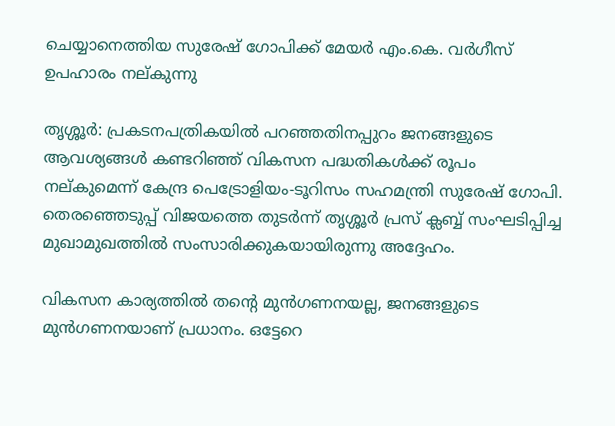ചെയ്യാനെത്തിയ സുരേഷ് ഗോപിക്ക് മേയര്‍ എം.കെ. വര്‍ഗീസ് ഉപഹാരം നല്കുന്നു

തൃശ്ശൂര്‍: പ്രകടനപത്രികയില്‍ പറഞ്ഞതിനപ്പുറം ജനങ്ങളുടെ ആവശ്യങ്ങള്‍ കണ്ടറിഞ്ഞ് വികസന പദ്ധതികള്‍ക്ക് രൂപം നല്കുമെന്ന് കേന്ദ്ര പെട്രോളിയം-ടൂറിസം സഹമന്ത്രി സുരേഷ് ഗോപി. തെരഞ്ഞെടുപ്പ് വിജയത്തെ തുടര്‍ന്ന് തൃശ്ശൂര്‍ പ്രസ് ക്ലബ്ബ് സംഘടിപ്പിച്ച മുഖാമുഖത്തില്‍ സംസാരിക്കുകയായിരുന്നു അദ്ദേഹം.

വികസന കാര്യത്തില്‍ തന്റെ മുന്‍ഗണനയല്ല, ജനങ്ങളുടെ മുന്‍ഗണനയാണ് പ്രധാനം. ഒട്ടേറെ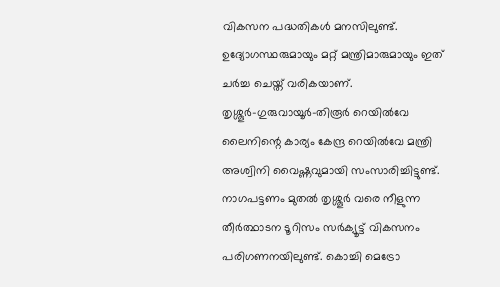വികസന പദ്ധതികള്‍ മനസിലുണ്ട്. ഉദ്യോഗസ്ഥരുമായും മറ്റ് മന്ത്രിമാരുമായും ഇത് ചര്‍ച്ച ചെയ്ത് വരികയാണ്. തൃശ്ശൂര്‍-ഗുരുവായൂര്‍-തിരൂര്‍ റെയില്‍വേ ലൈനിന്റെ കാര്യം കേന്ദ്ര റെയില്‍വേ മന്ത്രി അശ്വിനി വൈഷ്ണവുമായി സംസാരിച്ചിട്ടുണ്ട്. നാഗപട്ടണം മുതല്‍ തൃശ്ശൂര്‍ വരെ നീളുന്ന തീര്‍ത്ഥാടന ടൂറിസം സര്‍ക്യൂട്ട് വികസനം പരിഗണനയിലുണ്ട്. കൊച്ചി മെട്രോ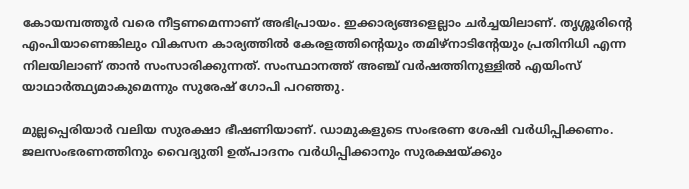കോയമ്പത്തൂര്‍ വരെ നീട്ടണമെന്നാണ് അഭിപ്രായം. ഇക്കാര്യങ്ങളെല്ലാം ചര്‍ച്ചയിലാണ്. തൃശ്ശൂരിന്റെ എംപിയാണെങ്കിലും വികസന കാര്യത്തില്‍ കേരളത്തിന്റെയും തമിഴ്‌നാടിന്റേയും പ്രതിനിധി എന്ന നിലയിലാണ് താന്‍ സംസാരിക്കുന്നത്. സംസ്ഥാനത്ത് അഞ്ച് വര്‍ഷത്തിനുള്ളില്‍ എയിംസ് യാഥാര്‍ത്ഥ്യമാകുമെന്നും സുരേഷ് ഗോപി പറഞ്ഞു.

മുല്ലപ്പെരിയാര്‍ വലിയ സുരക്ഷാ ഭീഷണിയാണ്. ഡാമുകളുടെ സംഭരണ ശേഷി വര്‍ധിപ്പിക്കണം. ജലസംഭരണത്തിനും വൈദ്യുതി ഉത്പാദനം വര്‍ധിപ്പിക്കാനും സുരക്ഷയ്‌ക്കും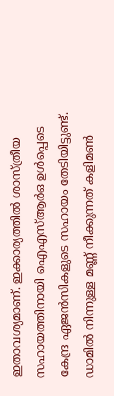ഇതാവശ്യമാണ്. ഇക്കാര്യത്തില്‍ ശാസ്ത്രീയ സഹായത്തിനായി ഐഎസ്ആര്‍ഒ ഉള്‍പ്പെടെ കേന്ദ്ര ഏജന്‍സികളുടെ സഹായം തേടിയിട്ടുണ്ട്. ഡാമില്‍ നിന്നുള്ള മണ്ണ് നീക്കുന്നത് കളിമണ്‍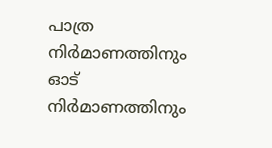പാത്ര നിര്‍മാണത്തിനും ഓട് നിര്‍മാണത്തിനും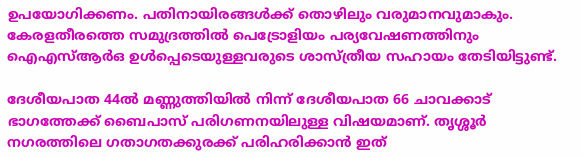ഉപയോഗിക്കണം. പതിനായിരങ്ങള്‍ക്ക് തൊഴിലും വരുമാനവുമാകും. കേരളതീരത്തെ സമുദ്രത്തില്‍ പെട്രോളിയം പര്യവേഷണത്തിനും ഐഎസ്ആര്‍ഒ ഉള്‍പ്പെടെയുള്ളവരുടെ ശാസ്ത്രീയ സഹായം തേടിയിട്ടുണ്ട്.

ദേശീയപാത 44ല്‍ മണ്ണുത്തിയില്‍ നിന്ന് ദേശീയപാത 66 ചാവക്കാട് ഭാഗത്തേക്ക് ബൈപാസ് പരിഗണനയിലുള്ള വിഷയമാണ്. തൃശ്ശൂര്‍ നഗരത്തിലെ ഗതാഗതക്കുരക്ക് പരിഹരിക്കാന്‍ ഇത്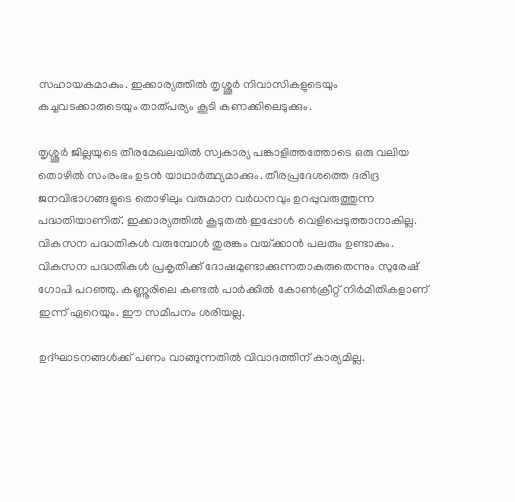സഹായകമാകും. ഇക്കാര്യത്തില്‍ തൃശ്ശൂര്‍ നിവാസികളുടെയും കച്ചവടക്കാരുടെയും താത്പര്യം കൂടി കണക്കിലെടുക്കും.

തൃശ്ശൂര്‍ ജില്ലയുടെ തീരമേഖലയില്‍ സ്വകാര്യ പങ്കാളിത്തത്തോടെ ഒരു വലിയ തൊഴില്‍ സംരംഭം ഉടന്‍ യാഥാര്‍ത്ഥ്യമാക്കും. തീരപ്രദേശത്തെ ദരിദ്ര ജനവിഭാഗങ്ങളുടെ തൊഴിലും വരുമാന വര്‍ധനവും ഉറപ്പുവരുത്തുന്ന പദ്ധതിയാണിത്. ഇക്കാര്യത്തില്‍ കൂടുതല്‍ ഇപ്പോള്‍ വെളിപ്പെടുത്താനാകില്ല. വികസന പദ്ധതികള്‍ വരുമ്പോള്‍ തുരങ്കം വയ്‌ക്കാന്‍ പലരും ഉണ്ടാകും. വികസന പദ്ധതികള്‍ പ്രകൃതിക്ക് ദോഷമുണ്ടാക്കുന്നതാകരുതെന്നും സുരേഷ് ഗോപി പറഞ്ഞു. കണ്ണൂരിലെ കണ്ടല്‍ പാര്‍ക്കില്‍ കോണ്‍ക്രീറ്റ് നിര്‍മിതികളാണ് ഇന്ന് ഏറെയും. ഈ സമീപനം ശരിയല്ല.

ഉദ്ഘാടനങ്ങള്‍ക്ക് പണം വാങ്ങുന്നതില്‍ വിവാദത്തിന് കാര്യമില്ല.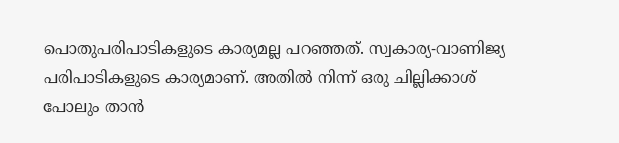പൊതുപരിപാടികളുടെ കാര്യമല്ല പറഞ്ഞത്. സ്വകാര്യ-വാണിജ്യ പരിപാടികളുടെ കാര്യമാണ്. അതില്‍ നിന്ന് ഒരു ചില്ലിക്കാശ് പോലും താന്‍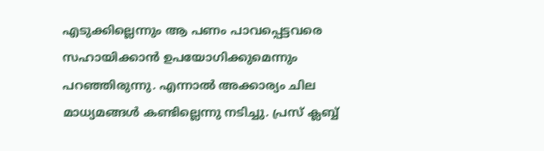എടുക്കില്ലെന്നും ആ പണം പാവപ്പെട്ടവരെ സഹായിക്കാന്‍ ഉപയോഗിക്കുമെന്നും പറഞ്ഞിരുന്നു. എന്നാല്‍ അക്കാര്യം ചില മാധ്യമങ്ങള്‍ കണ്ടില്ലെന്നു നടിച്ചു. പ്രസ് ക്ലബ്ബ്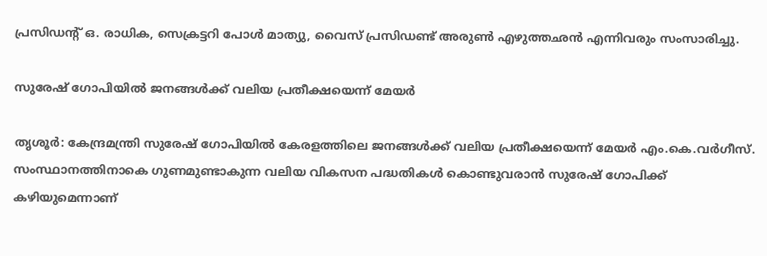പ്രസിഡന്റ് ഒ. രാധിക, സെക്രട്ടറി പോള്‍ മാത്യു, വൈസ് പ്രസിഡണ്ട് അരുണ്‍ എഴുത്തഛന്‍ എന്നിവരും സംസാരിച്ചു.

സുരേഷ് ഗോപിയില്‍ ജനങ്ങള്‍ക്ക് വലിയ പ്രതീക്ഷയെന്ന് മേയര്‍

തൃശൂര്‍: കേന്ദ്രമന്ത്രി സുരേഷ് ഗോപിയില്‍ കേരളത്തിലെ ജനങ്ങള്‍ക്ക് വലിയ പ്രതീക്ഷയെന്ന് മേയര്‍ എം.കെ.വര്‍ഗീസ്. സംസ്ഥാനത്തിനാകെ ഗുണമുണ്ടാകുന്ന വലിയ വികസന പദ്ധതികള്‍ കൊണ്ടുവരാന്‍ സുരേഷ് ഗോപിക്ക് കഴിയുമെന്നാണ്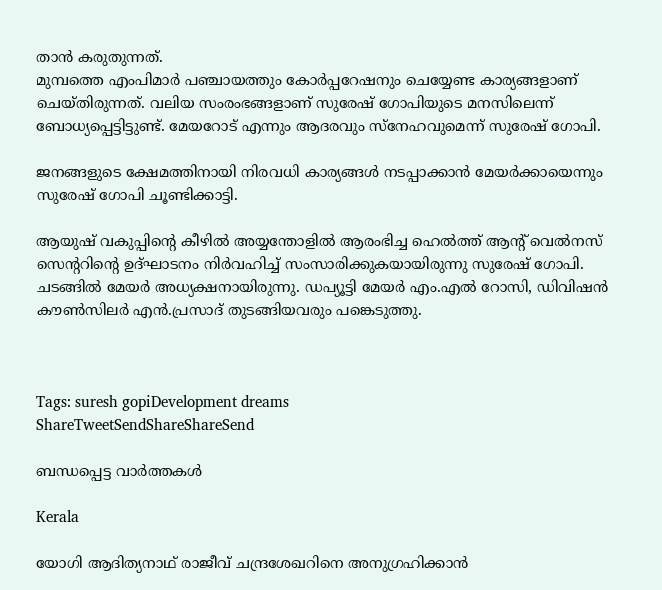താന്‍ കരുതുന്നത്.
മുമ്പത്തെ എംപിമാര്‍ പഞ്ചായത്തും കോര്‍പ്പറേഷനും ചെയ്യേണ്ട കാര്യങ്ങളാണ് ചെയ്തിരുന്നത്. വലിയ സംരംഭങ്ങളാണ് സുരേഷ് ഗോപിയുടെ മനസിലെന്ന് ബോധ്യപ്പെട്ടിട്ടുണ്ട്. മേയറോട് എന്നും ആദരവും സ്‌നേഹവുമെന്ന് സുരേഷ് ഗോപി.

ജനങ്ങളുടെ ക്ഷേമത്തിനായി നിരവധി കാര്യങ്ങള്‍ നടപ്പാക്കാന്‍ മേയര്‍ക്കായെന്നും സുരേഷ് ഗോപി ചൂണ്ടിക്കാട്ടി.

ആയുഷ് വകുപ്പിന്റെ കീഴില്‍ അയ്യന്തോളില്‍ ആരംഭിച്ച ഹെല്‍ത്ത് ആന്റ് വെല്‍നസ് സെന്ററിന്റെ ഉദ്ഘാടനം നിര്‍വഹിച്ച് സംസാരിക്കുകയായിരുന്നു സുരേഷ് ഗോപി. ചടങ്ങില്‍ മേയര്‍ അധ്യക്ഷനായിരുന്നു. ഡപ്യൂട്ടി മേയര്‍ എം.എല്‍ റോസി, ഡിവിഷന്‍ കൗണ്‍സിലര്‍ എന്‍.പ്രസാദ് തുടങ്ങിയവരും പങ്കെടുത്തു.



Tags: suresh gopiDevelopment dreams
ShareTweetSendShareShareSend

ബന്ധപ്പെട്ട വാര്‍ത്തകള്‍

Kerala

യോഗി ആദിത്യനാഥ് രാജീവ് ചന്ദ്രശേഖറിനെ അനുഗ്രഹിക്കാന്‍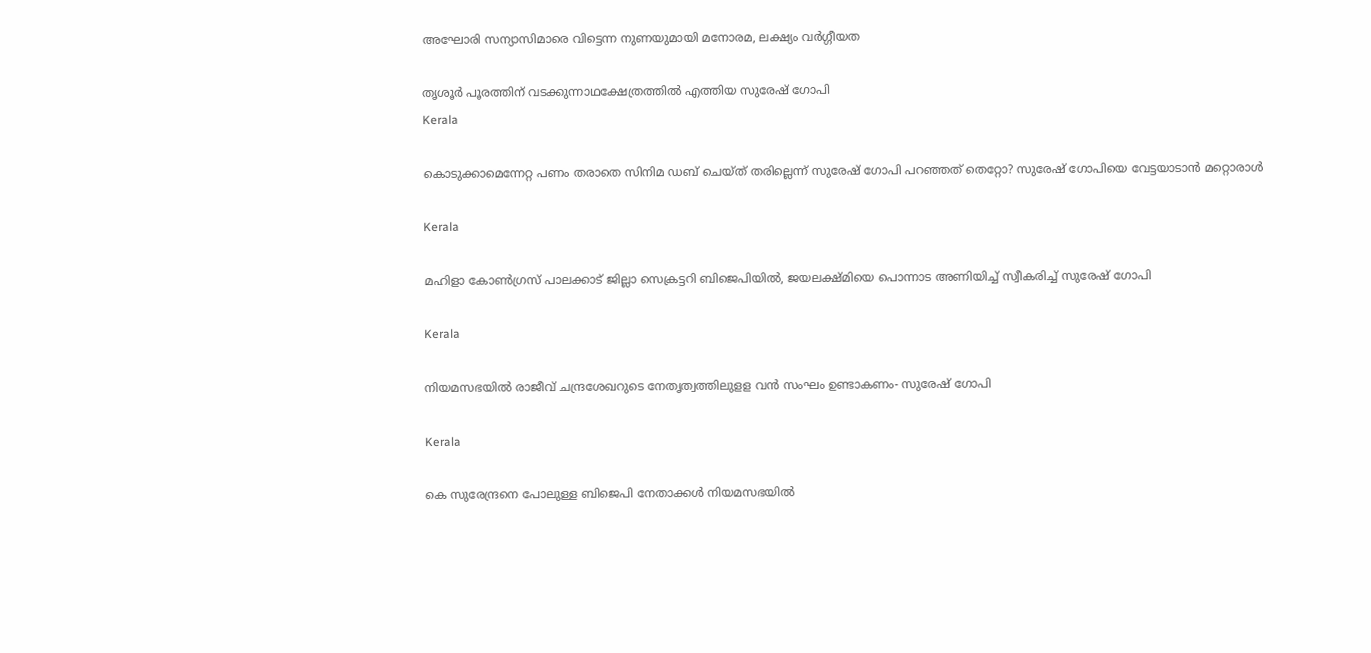അഘോരി സന്യാസിമാരെ വിട്ടെന്ന നുണയുമായി മനോരമ, ലക്ഷ്യം വര്‍ഗ്ഗീയത

തൃശൂര്‍ പൂരത്തിന് വടക്കുന്നാഥക്ഷേത്രത്തില്‍ എത്തിയ സുരേഷ് ഗോപി
Kerala

കൊടുക്കാമെന്നേറ്റ പണം തരാതെ സിനിമ ഡബ് ചെയ്ത് തരില്ലെന്ന് സുരേഷ് ഗോപി പറഞ്ഞത് തെറ്റോ? സുരേഷ് ഗോപിയെ വേട്ടയാടാന്‍ മറ്റൊരാള്‍

Kerala

മഹിളാ കോണ്‍ഗ്രസ് പാലക്കാട് ജില്ലാ സെക്രട്ടറി ബിജെപിയില്‍, ജയലക്ഷ്മിയെ പൊന്നാട അണിയിച്ച് സ്വീകരിച്ച് സുരേഷ് ഗോപി

Kerala

നിയമസഭയില്‍ രാജീവ് ചന്ദ്രശേഖറുടെ നേതൃത്വത്തിലുളള വന്‍ സംഘം ഉണ്ടാകണം- സുരേഷ് ഗോപി

Kerala

കെ സുരേന്ദ്രനെ പോലുള്ള ബിജെപി നേതാക്കൾ നിയമസഭയിൽ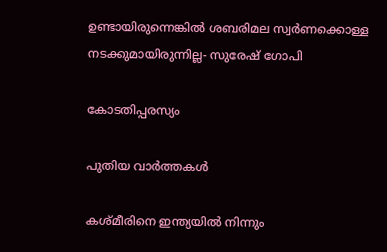ഉണ്ടായിരുന്നെങ്കിൽ ശബരിമല സ്വർണക്കൊള്ള നടക്കുമായിരുന്നില്ല- സുരേഷ് ഗോപി

കോടതിപ്പരസ്യം

പുതിയ വാര്‍ത്തകള്‍

കശ്മീരിനെ ഇന്ത്യയില്‍ നിന്നും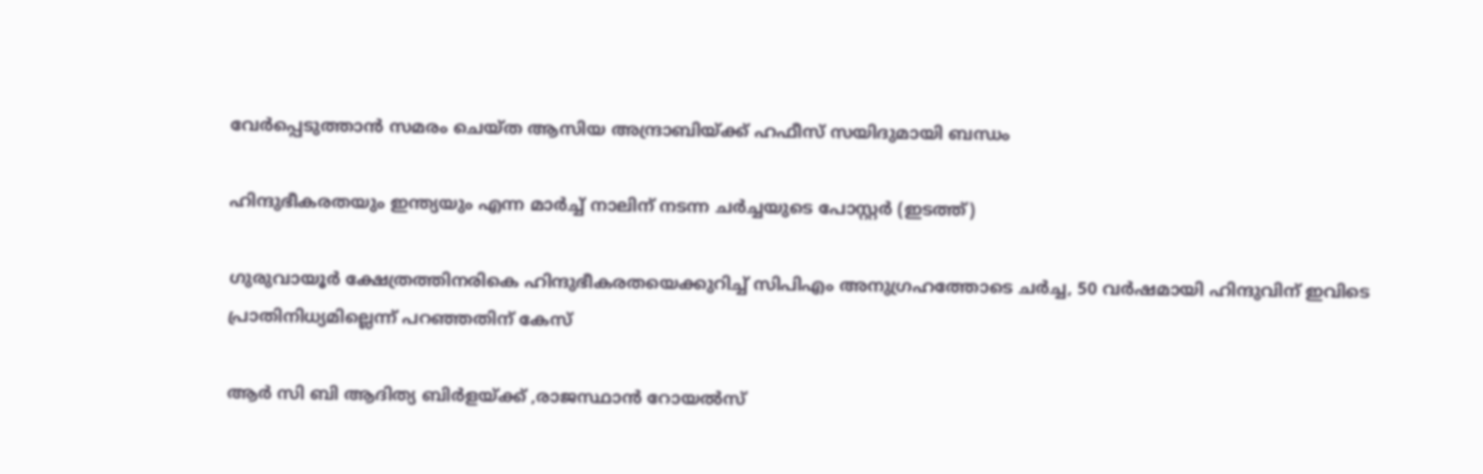വേര്‍പ്പെടുത്താന്‍ സമരം ചെയ്ത ആസിയ അന്ദ്രാബിയ്‌ക്ക് ഹഫീസ് സയിദുമായി ബന്ധം

ഹിന്ദുഭീകരതയും ഇന്ത്യയും എന്ന മാര്‍ച്ച് നാലിന് നടന്ന ചര്‍ച്ചയുടെ പോസ്റ്റര്‍ (ഇടത്ത്)

ഗുരുവായൂര്‍ ക്ഷേത്രത്തിനരികെ ഹിന്ദുഭീകരതയെക്കുറിച്ച് സിപിഎം അനുഗ്രഹത്തോടെ ചര്‍ച്ച, 50 വര്‍ഷമായി ഹിന്ദുവിന് ഇവിടെ പ്രാതിനിധ്യമില്ലെന്ന് പറഞ്ഞതിന് കേസ്

ആര്‍ സി ബി ആദിത്യ ബിര്‍ളയ്‌ക്ക് ,രാജസ്ഥാന്‍ റോയല്‍സ്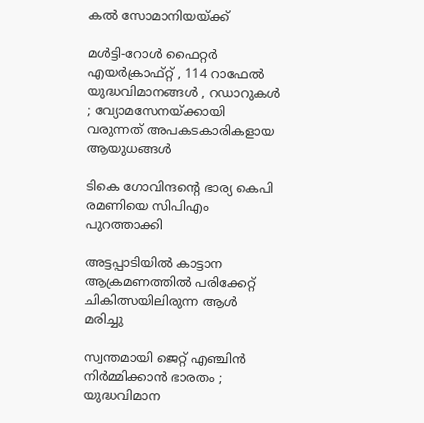കല്‍ സോമാനിയയ്‌ക്ക്

മൾട്ടി-റോൾ ഫൈറ്റർ എയർക്രാഫ്റ്റ് , 114 റാഫേൽ യുദ്ധവിമാനങ്ങൾ , റഡാറുകൾ ; വ്യോമസേനയ്‌ക്കായി വരുന്നത് അപകടകാരികളായ ആയുധങ്ങൾ

ടികെ ഗോവിന്ദന്റെ ഭാര്യ കെപി രമണിയെ സിപിഎം പുറത്താക്കി

അട്ടപ്പാടിയില്‍ കാട്ടാന ആക്രമണത്തില്‍ പരിക്കേറ്റ് ചികിത്സയിലിരുന്ന ആള്‍ മരിച്ചു

സ്വന്തമായി ജെറ്റ് എഞ്ചിൻ നിർമ്മിക്കാൻ ഭാരതം ; യുദ്ധവിമാന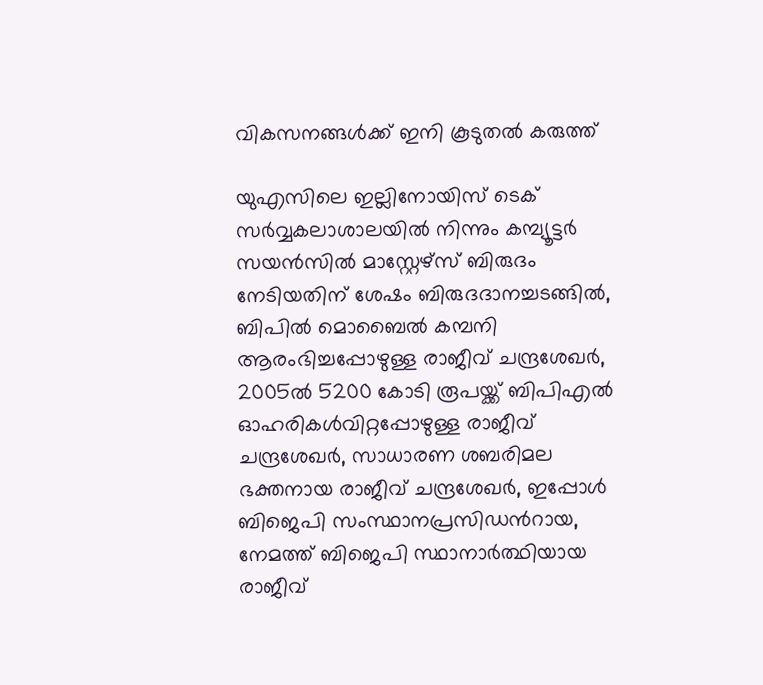വികസനങ്ങൾക്ക് ഇനി കൂടുതൽ കരുത്ത്

യുഎസിലെ ഇല്ലിനോയിസ് ടെക് സര്‍വ്വകലാശാലയില്‍ നിന്നും കമ്പ്യൂട്ടര്‍ സയന്‍സില്‍ മാസ്റ്റേഴ്സ് ബിരുദം നേടിയതിന് ശേഷം ബിരുദദാനച്ചടങ്ങില്‍, ബിപില്‍ മൊബൈല്‍ കമ്പനി ആരംഭിച്ചപ്പോഴുള്ള രാജീവ് ചന്ദ്രശേഖര്‍, 2005ല്‍ 5200 കോടി രൂപയ്ക്ക് ബിപിഎല്‍ ഓഹരികള്‍വിറ്റപ്പോഴുള്ള രാജീവ് ചന്ദ്രശേഖര്‍, സാധാരണ ശബരിമല ഭക്തനായ രാജീവ് ചന്ദ്രശേഖര്‍, ഇപ്പോള്‍ ബിജെപി സംസ്ഥാനപ്രസിഡന്‍റായ, നേമത്ത് ബിജെപി സ്ഥാനാര്‍ത്ഥിയായ രാജീവ്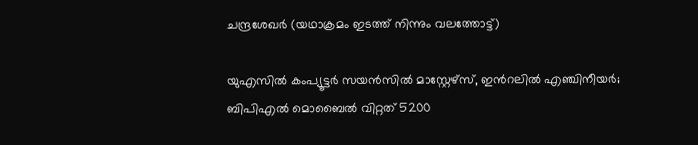ചന്ദ്രശേഖര്‍ (യഥാക്രമം ഇടത്ത് നിന്നും വലത്തോട്ട്)

യുഎസില്‍ കംപ്യൂട്ടര്‍ സയന്‍സില്‍ മാസ്റ്റേഴ്സ്, ഇന്‍റലില്‍ എഞ്ചിനീയര്‍; ബിപിഎല്‍ മൊബൈല്‍ വിറ്റത് 5200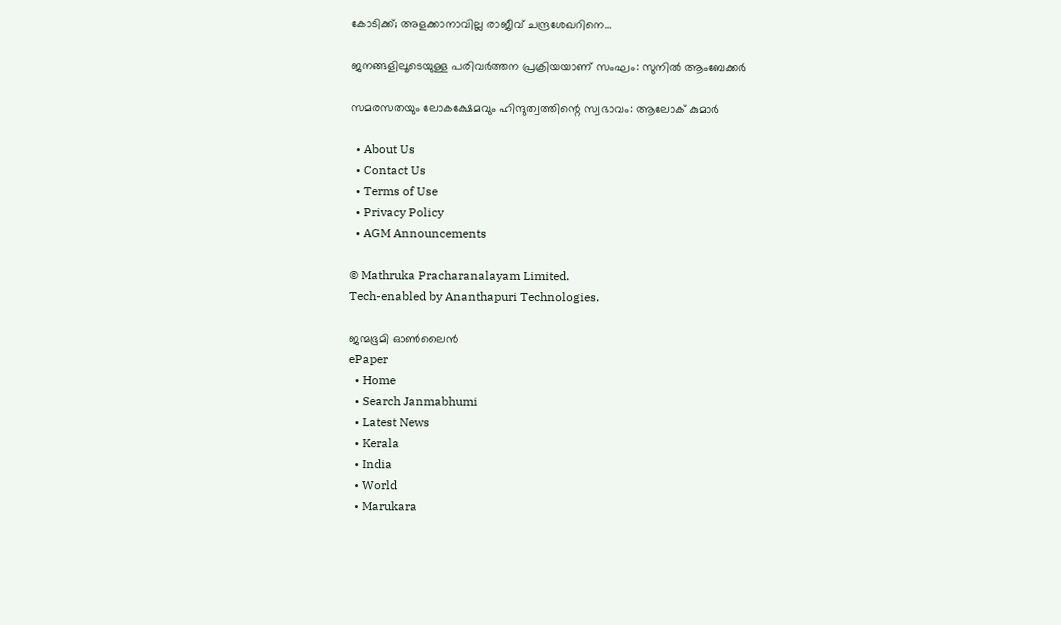കോടിക്ക്; അളക്കാനാവില്ല രാജീവ് ചന്ദ്രശേഖറിനെ…

ജനങ്ങളിലൂടെയുള്ള പരിവര്‍ത്തന പ്രക്രിയയാണ് സംഘം: സുനില്‍ ആംബേക്കര്‍

സമരസതയും ലോകക്ഷേമവും ഹിന്ദുത്വത്തിന്റെ സ്വഭാവം: ആലോക് കുമാര്‍

  • About Us
  • Contact Us
  • Terms of Use
  • Privacy Policy
  • AGM Announcements

© Mathruka Pracharanalayam Limited.
Tech-enabled by Ananthapuri Technologies.

ജന്മഭൂമി ഓണ്‍ലൈന്‍
ePaper
  • Home
  • Search Janmabhumi
  • Latest News
  • Kerala
  • India
  • World
  • Marukara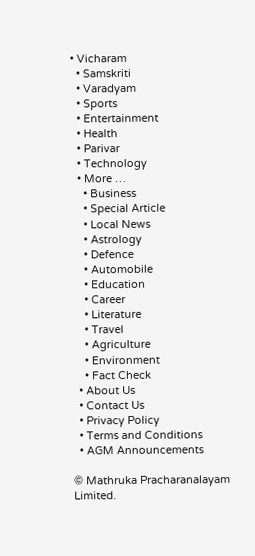• Vicharam
  • Samskriti
  • Varadyam
  • Sports
  • Entertainment
  • Health
  • Parivar
  • Technology
  • More …
    • Business
    • Special Article
    • Local News
    • Astrology
    • Defence
    • Automobile
    • Education
    • Career
    • Literature
    • Travel
    • Agriculture
    • Environment
    • Fact Check
  • About Us
  • Contact Us
  • Privacy Policy
  • Terms and Conditions
  • AGM Announcements

© Mathruka Pracharanalayam Limited.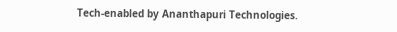Tech-enabled by Ananthapuri Technologies.